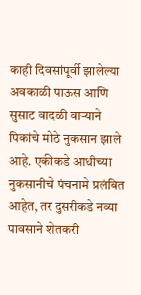काही दिवसांपूर्वी झालेल्या अवकाळी पाऊस आणि सुसाट वादळी वाऱ्याने पिकांचे मोठे नुकसान झाले आहे. एकीकडे आधीच्या नुकसानीचे पंचनामे प्रलंबित आहेत, तर दुसरीकडे नव्या पावसाने शेतकरी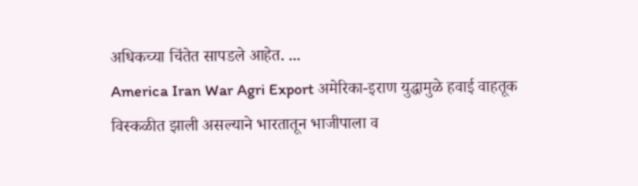अधिकच्या चिंतेत सापडले आहेत. ...
America Iran War Agri Export अमेरिका-इराण युद्धामुळे हवाई वाहतूक विस्कळीत झाली असल्याने भारतातून भाजीपाला व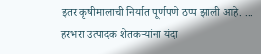इतर कृषीमालाची निर्यात पूर्णपणे ठप्प झाली आहे. ...
हरभरा उत्पादक शेतकऱ्यांना यंदा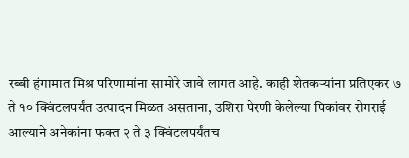रब्बी हंगामात मिश्र परिणामांना सामोरे जावे लागत आहे. काही शेतकऱ्यांना प्रतिएकर ७ ते १० क्विंटलपर्यंत उत्पादन मिळत असताना, उशिरा पेरणी केलेल्या पिकांवर रोगराई आल्याने अनेकांना फक्त २ ते ३ क्विंटलपर्यंतच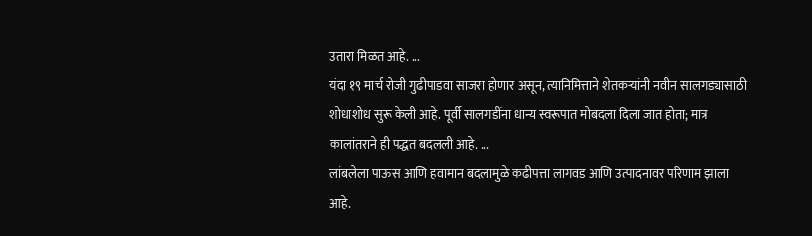उतारा मिळत आहे. ...
यंदा १९ मार्च रोजी गुढीपाडवा साजरा होणार असून, त्यानिमित्ताने शेतकऱ्यांनी नवीन सालगड्यासाठी शोधाशोध सुरू केली आहे. पूर्वी सालगडींना धान्य स्वरूपात मोबदला दिला जात होता; मात्र कालांतराने ही पद्धत बदलली आहे. ...
लांबलेला पाऊस आणि हवामान बदलामुळे कढीपत्ता लागवड आणि उत्पादनावर परिणाम झाला आहे.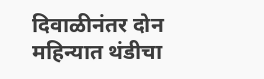दिवाळीनंतर दोन महिन्यात थंडीचा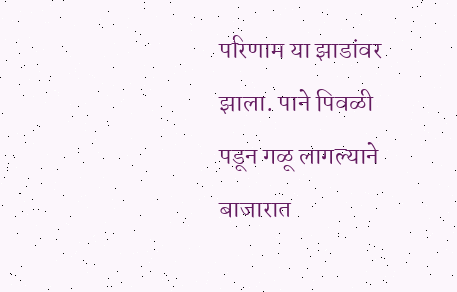परिणाम या झाडांवर झाला. पाने पिवळी पडून गळू लागल्याने बाजारात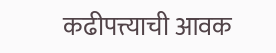कढीपत्त्याची आवक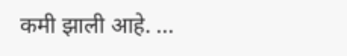कमी झाली आहे. ...